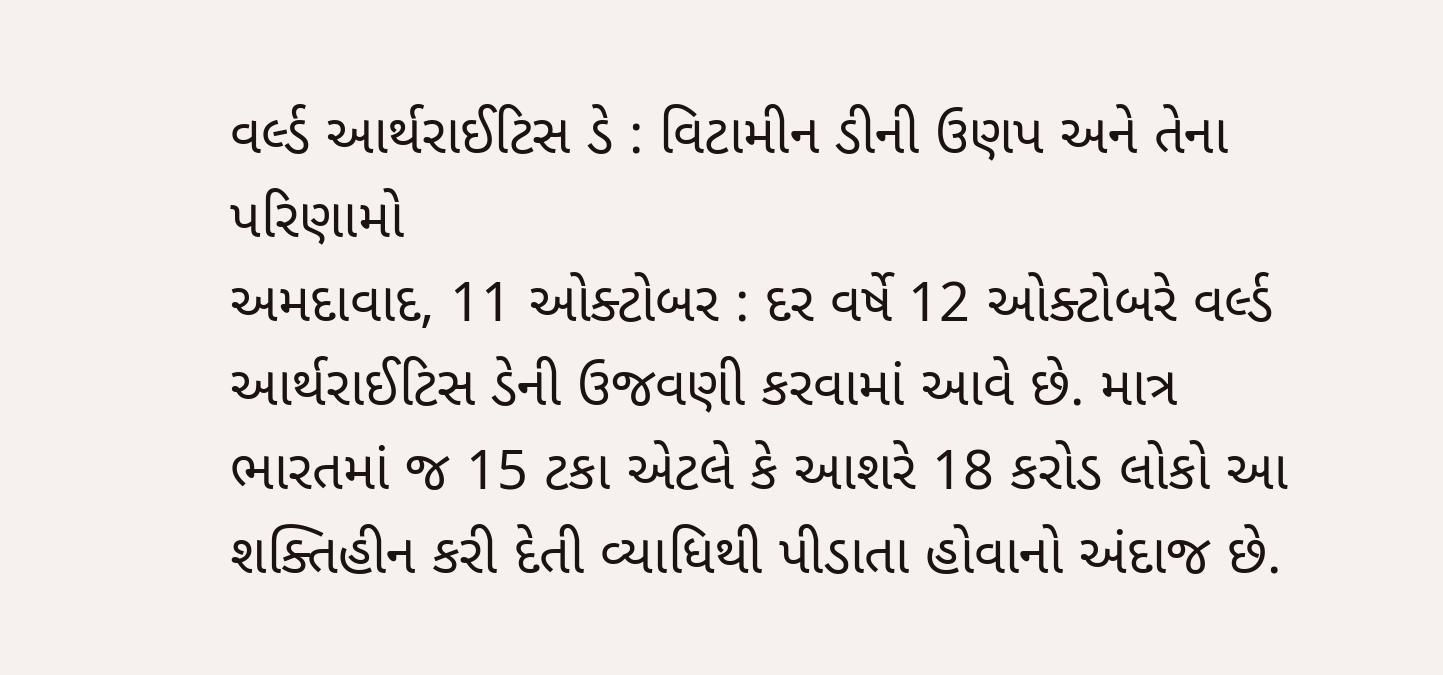વર્લ્ડ આર્થરાઈટિસ ડે : વિટામીન ડીની ઉણપ અને તેના પરિણામો
અમદાવાદ, 11 ઓક્ટોબર : દર વર્ષે 12 ઓક્ટોબરે વર્લ્ડ આર્થરાઈટિસ ડેની ઉજવણી કરવામાં આવે છે. માત્ર ભારતમાં જ 15 ટકા એટલે કે આશરે 18 કરોડ લોકો આ શક્તિહીન કરી દેતી વ્યાધિથી પીડાતા હોવાનો અંદાજ છે.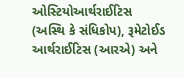ઓસ્ટિયોઆર્થરાઈટિસ (અસ્થિ કે સંધિકોપ), રૂમેટોઈડ આર્થરાઈટિસ (આરએ) અને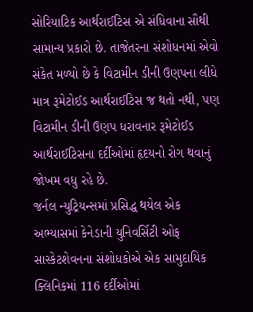સોરિયાટિક આર્થરાઈટિસ એ સંધિવાના સૌથી સામાન્ય પ્રકારો છે. તાજેતરના સંશોધનમાં એવો સંકેત મળ્યો છે કે વિટામીન ડીની ઉણપના લીધે માત્ર રૂમેટોઈડ આર્થરાઈટિસ જ થતો નથી, પણ વિટામીન ડીની ઉણપ ધરાવનાર રૂમેટોઈડ આર્થરાઈટિસના દર્દીઓમાં હૃદયનો રોગ થવાનું જોખમ વધુ રહે છે.
જર્નલ ન્યુટ્રિયન્સમાં પ્રસિદ્ધ થયેલ એક અભ્યાસમાં કેનેડાની યુનિવર્સિટી ઓફ સાસ્કેટશેવનના સંશોધકોએ એક સામુદાયિક ક્લિનિકમાં 116 દર્દીઓમાં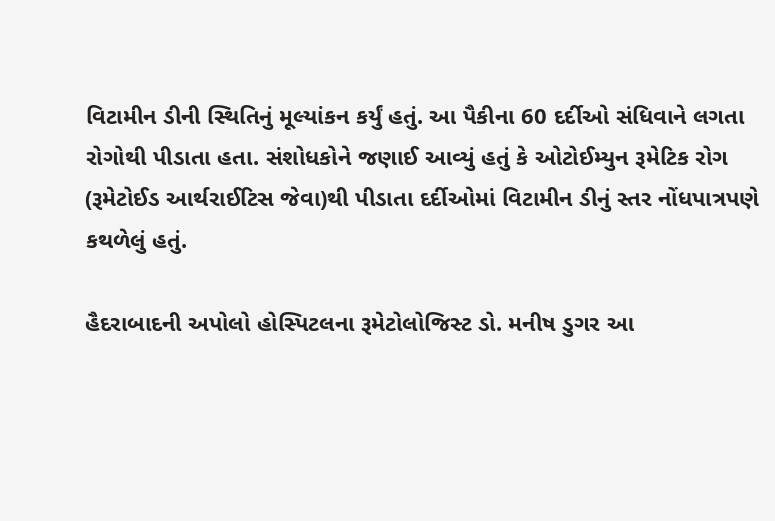વિટામીન ડીની સ્થિતિનું મૂલ્યાંકન કર્યું હતું. આ પૈકીના 60 દર્દીઓ સંધિવાને લગતા રોગોથી પીડાતા હતા. સંશોધકોને જણાઈ આવ્યું હતું કે ઓટોઈમ્યુન રૂમેટિક રોગ (રૂમેટોઈડ આર્થરાઈટિસ જેવા)થી પીડાતા દર્દીઓમાં વિટામીન ડીનું સ્તર નોંધપાત્રપણે કથળેલું હતું.

હૈદરાબાદની અપોલો હોસ્પિટલના રૂમેટોલોજિસ્ટ ડો. મનીષ ડુગર આ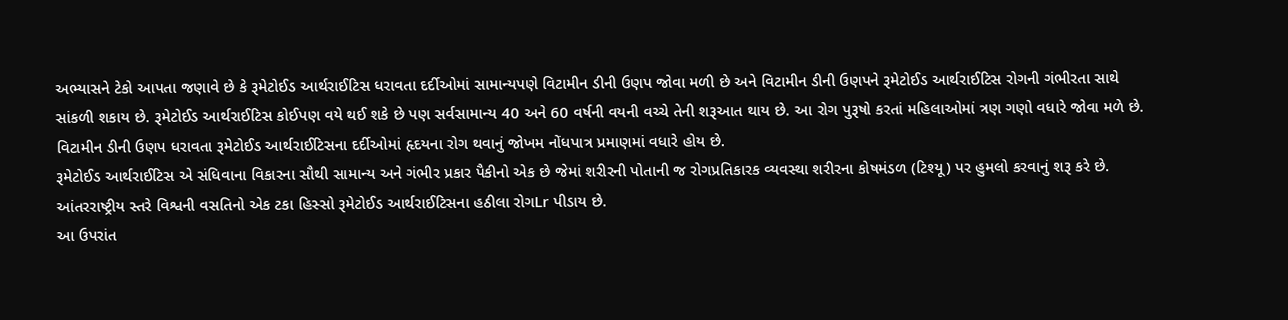અભ્યાસને ટેકો આપતા જણાવે છે કે રૂમેટોઈડ આર્થરાઈટિસ ધરાવતા દર્દીઓમાં સામાન્યપણે વિટામીન ડીની ઉણપ જોવા મળી છે અને વિટામીન ડીની ઉણપને રૂમેટોઈડ આર્થરાઈટિસ રોગની ગંભીરતા સાથે સાંકળી શકાય છે. રૂમેટોઈડ આર્થરાઈટિસ કોઈપણ વયે થઈ શકે છે પણ સર્વસામાન્ય 40 અને 60 વર્ષની વયની વચ્ચે તેની શરૂઆત થાય છે. આ રોગ પુરૂષો કરતાં મહિલાઓમાં ત્રણ ગણો વધારે જોવા મળે છે. વિટામીન ડીની ઉણપ ધરાવતા રૂમેટોઈડ આર્થરાઈટિસના દર્દીઓમાં હૃદયના રોગ થવાનું જોખમ નોંધપાત્ર પ્રમાણમાં વધારે હોય છે.
રૂમેટોઈડ આર્થરાઈટિસ એ સંધિવાના વિકારના સૌથી સામાન્ય અને ગંભીર પ્રકાર પૈકીનો એક છે જેમાં શરીરની પોતાની જ રોગપ્રતિકારક વ્યવસ્થા શરીરના કોષમંડળ (ટિશ્યૂ) પર હુમલો કરવાનું શરૂ કરે છે. આંતરરાષ્ટ્રીય સ્તરે વિશ્વની વસતિનો એક ટકા હિસ્સો રૂમેટોઈડ આર્થરાઈટિસના હઠીલા રોગLr પીડાય છે.
આ ઉપરાંત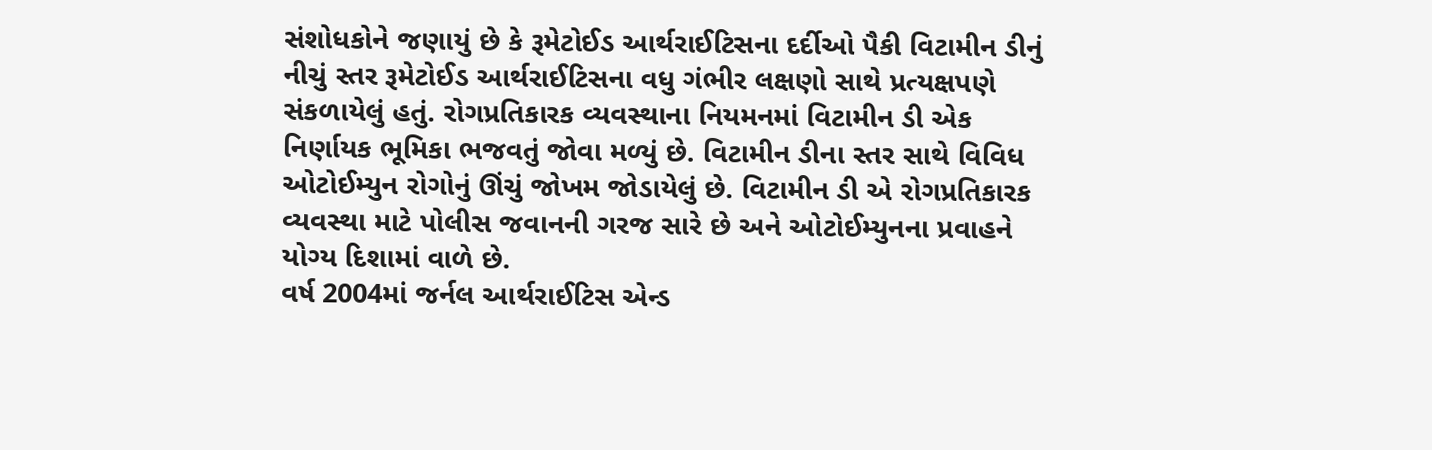સંશોધકોને જણાયું છે કે રૂમેટોઈડ આર્થરાઈટિસના દર્દીઓ પૈકી વિટામીન ડીનું નીચું સ્તર રૂમેટોઈડ આર્થરાઈટિસના વધુ ગંભીર લક્ષણો સાથે પ્રત્યક્ષપણે સંકળાયેલું હતું. રોગપ્રતિકારક વ્યવસ્થાના નિયમનમાં વિટામીન ડી એક નિર્ણાયક ભૂમિકા ભજવતું જોવા મળ્યું છે. વિટામીન ડીના સ્તર સાથે વિવિધ ઓટોઈમ્યુન રોગોનું ઊંચું જોખમ જોડાયેલું છે. વિટામીન ડી એ રોગપ્રતિકારક વ્યવસ્થા માટે પોલીસ જવાનની ગરજ સારે છે અને ઓટોઈમ્યુનના પ્રવાહને યોગ્ય દિશામાં વાળે છે.
વર્ષ 2004માં જર્નલ આર્થરાઈટિસ એન્ડ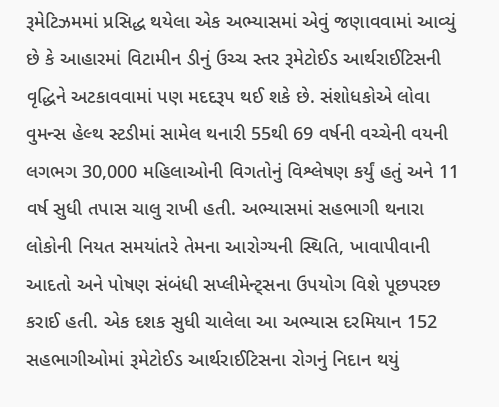રૂમેટિઝમમાં પ્રસિદ્ધ થયેલા એક અભ્યાસમાં એવું જણાવવામાં આવ્યું છે કે આહારમાં વિટામીન ડીનું ઉચ્ચ સ્તર રૂમેટોઈડ આર્થરાઈટિસની વૃદ્ધિને અટકાવવામાં પણ મદદરૂપ થઈ શકે છે. સંશોધકોએ લોવા વુમન્સ હેલ્થ સ્ટડીમાં સામેલ થનારી 55થી 69 વર્ષની વચ્ચેની વયની લગભગ 30,000 મહિલાઓની વિગતોનું વિશ્લેષણ કર્યું હતું અને 11 વર્ષ સુધી તપાસ ચાલુ રાખી હતી. અભ્યાસમાં સહભાગી થનારા લોકોની નિયત સમયાંતરે તેમના આરોગ્યની સ્થિતિ, ખાવાપીવાની આદતો અને પોષણ સંબંધી સપ્લીમેન્ટ્સના ઉપયોગ વિશે પૂછપરછ કરાઈ હતી. એક દશક સુધી ચાલેલા આ અભ્યાસ દરમિયાન 152 સહભાગીઓમાં રૂમેટોઈડ આર્થરાઈટિસના રોગનું નિદાન થયું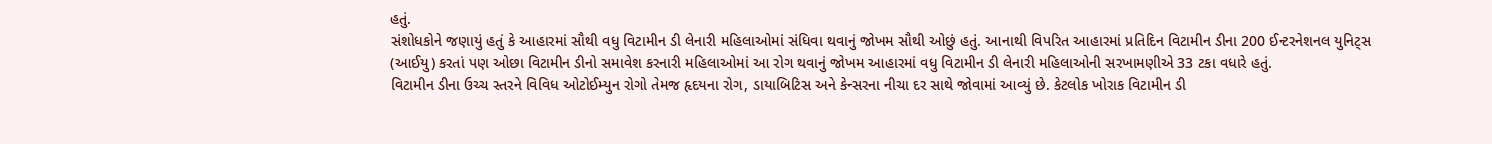હતું.
સંશોધકોને જણાયું હતું કે આહારમાં સૌથી વધુ વિટામીન ડી લેનારી મહિલાઓમાં સંધિવા થવાનું જોખમ સૌથી ઓછું હતું. આનાથી વિપરિત આહારમાં પ્રતિદિન વિટામીન ડીના 200 ઈન્ટરનેશનલ યુનિટ્સ (આઈયુ) કરતાં પણ ઓછા વિટામીન ડીનો સમાવેશ કરનારી મહિલાઓમાં આ રોગ થવાનું જોખમ આહારમાં વધુ વિટામીન ડી લેનારી મહિલાઓની સરખામણીએ 33 ટકા વધારે હતું.
વિટામીન ડીના ઉચ્ચ સ્તરને વિવિધ ઓટોઈમ્યુન રોગો તેમજ હૃદયના રોગ, ડાયાબિટિસ અને કેન્સરના નીચા દર સાથે જોવામાં આવ્યું છે. કેટલોક ખોરાક વિટામીન ડી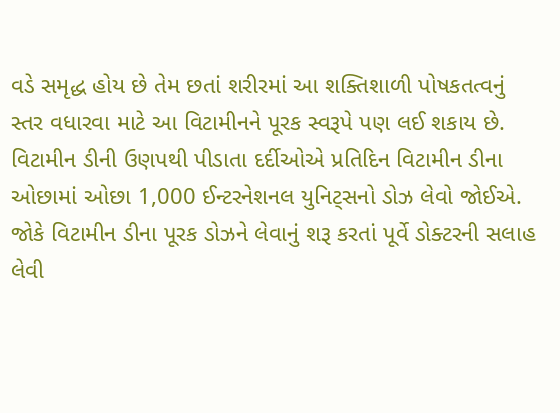વડે સમૃદ્ધ હોય છે તેમ છતાં શરીરમાં આ શક્તિશાળી પોષકતત્વનું સ્તર વધારવા માટે આ વિટામીનને પૂરક સ્વરૂપે પણ લઈ શકાય છે. વિટામીન ડીની ઉણપથી પીડાતા દર્દીઓએ પ્રતિદિન વિટામીન ડીના ઓછામાં ઓછા 1,000 ઈન્ટરનેશનલ યુનિટ્સનો ડોઝ લેવો જોઈએ. જોકે વિટામીન ડીના પૂરક ડોઝને લેવાનું શરૂ કરતાં પૂર્વે ડોક્ટરની સલાહ લેવી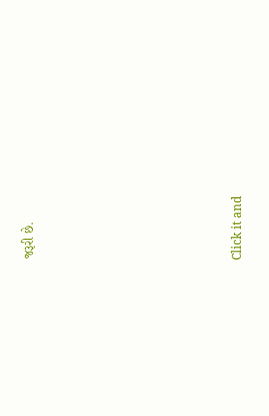જરૂરી છે.












Click it and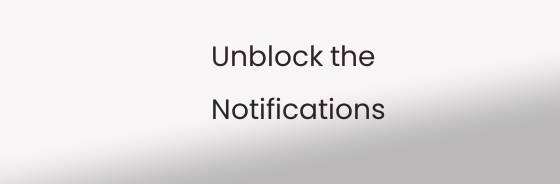Unblock the Notifications